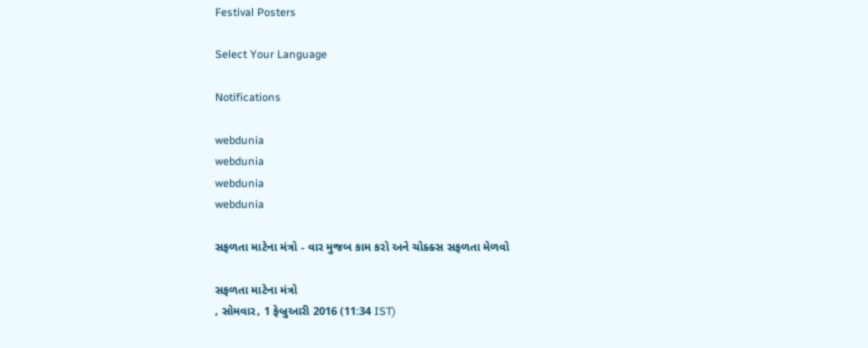Festival Posters

Select Your Language

Notifications

webdunia
webdunia
webdunia
webdunia

સફળતા માટેના મંત્રો - વાર મુજબ કામ કરો અને ચોક્ક્સ સફળતા મેળવો

સફળતા માટેના મંત્રો
, સોમવાર, 1 ફેબ્રુઆરી 2016 (11:34 IST)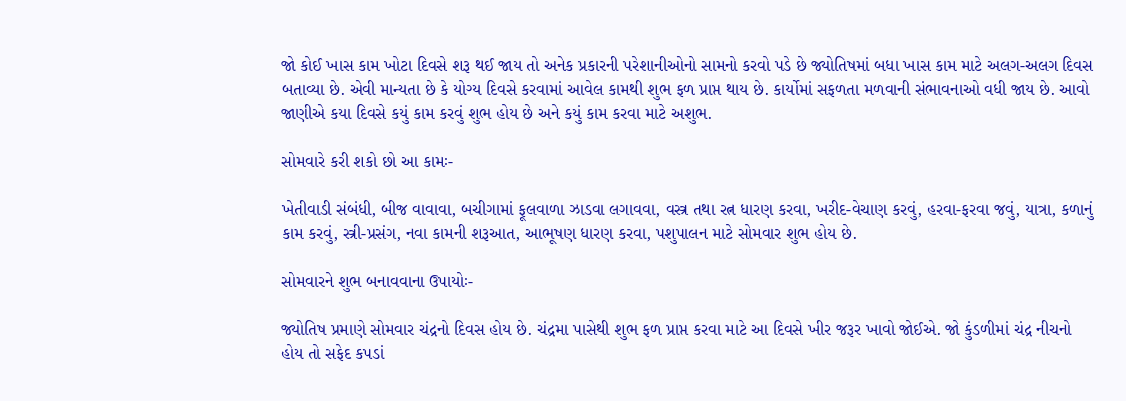જો કોઈ ખાસ કામ ખોટા દિવસે શરૂ થઈ જાય તો અનેક પ્રકારની પરેશાનીઓનો સામનો કરવો પડે છે જ્યોતિષમાં બધા ખાસ કામ માટે અલગ-અલગ દિવસ બતાવ્યા છે. એવી માન્યતા છે કે યોગ્ય દિવસે કરવામાં આવેલ કામથી શુભ ફળ પ્રાપ્ત થાય છે. કાર્યોમાં સફળતા મળવાની સંભાવનાઓ વધી જાય છે. આવો જાણીએ કયા દિવસે કયું કામ કરવું શુભ હોય છે અને કયું કામ કરવા માટે અશુભ.

સોમવારે કરી શકો છો આ કામઃ-

ખેતીવાડી સંબંધી, બીજ વાવાવા, બચીગામાં ફૂલવાળા ઝાડવા લગાવવા, વસ્ત્ર તથા રત્ન ધારણ કરવા, ખરીદ-વેચાણ કરવું, હરવા-ફરવા જવું, યાત્રા, કળાનું કામ કરવું, સ્ત્રી-પ્રસંગ, નવા કામની શરૂઆત, આભૂષણ ધારણ કરવા, પશુપાલન માટે સોમવાર શુભ હોય છે.

સોમવારને શુભ બનાવવાના ઉપાયોઃ-

જ્યોતિષ પ્રમાણે સોમવાર ચંદ્રનો દિવસ હોય છે. ચંદ્રમા પાસેથી શુભ ફળ પ્રાપ્ત કરવા માટે આ દિવસે ખીર જરૂર ખાવો જોઈએ. જો કુંડળીમાં ચંદ્ર નીચનો હોય તો સફેદ કપડાં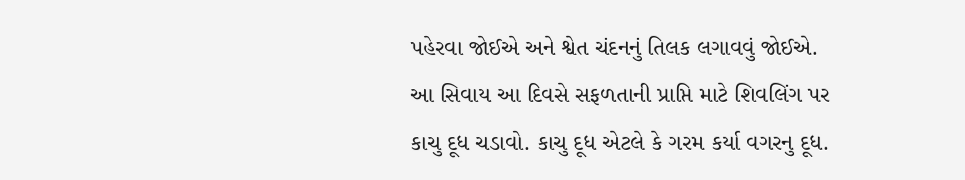પહેરવા જોઈએ અને શ્વેત ચંદનનું તિલક લગાવવું જોઈએ.
આ સિવાય આ દિવસે સફળતાની પ્રાપ્તિ માટે શિવલિંગ પર કાચુ દૂધ ચડાવો. કાચુ દૂધ એટલે કે ગરમ કર્યા વગરનુ દૂધ.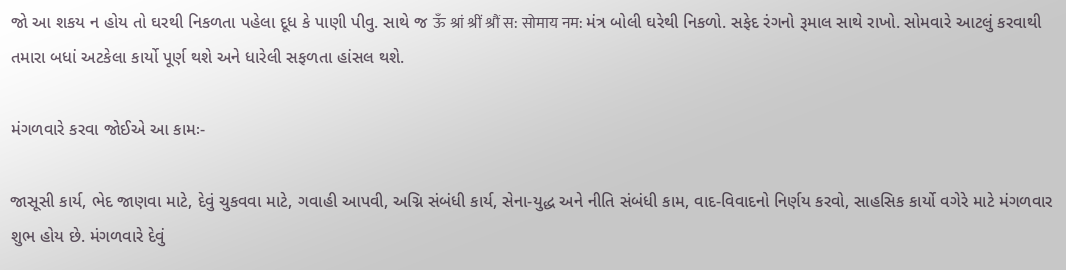જો આ શકય ન હોય તો ઘરથી નિકળતા પહેલા દૂધ કે પાણી પીવુ. સાથે જ ऊँ श्रां श्रीं श्रौं स: सोमाय नम: મંત્ર બોલી ઘરેથી નિકળો. સફેદ રંગનો રૂમાલ સાથે રાખો. સોમવારે આટલું કરવાથી તમારા બધાં અટકેલા કાર્યો પૂર્ણ થશે અને ધારેલી સફળતા હાંસલ થશે.

મંગળવારે કરવા જોઈએ આ કામઃ-

જાસૂસી કાર્ય, ભેદ જાણવા માટે, દેવું ચુકવવા માટે, ગવાહી આપવી, અગ્નિ સંબંધી કાર્ય, સેના-યુદ્ધ અને નીતિ સંબંધી કામ, વાદ-વિવાદનો નિર્ણય કરવો, સાહસિક કાર્યો વગેરે માટે મંગળવાર શુભ હોય છે. મંગળવારે દેવું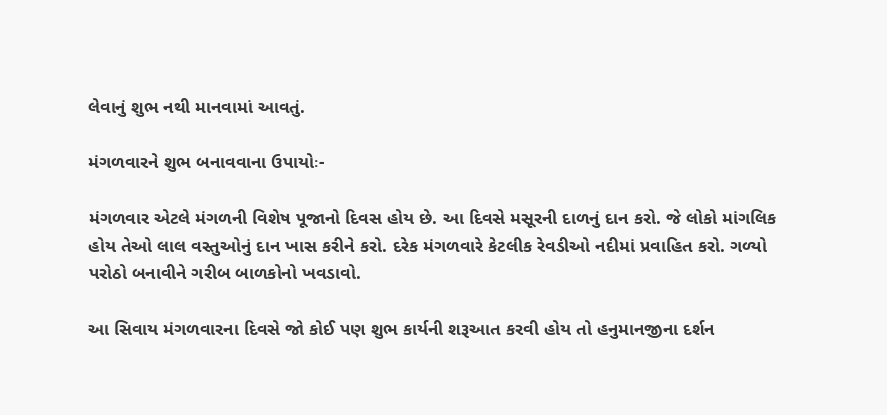લેવાનું શુભ નથી માનવામાં આવતું.

મંગળવારને શુભ બનાવવાના ઉપાયોઃ-

મંગળવાર એટલે મંગળની વિશેષ પૂજાનો દિવસ હોય છે. આ દિવસે મસૂરની દાળનું દાન કરો. જે લોકો માંગલિક હોય તેઓ લાલ વસ્તુઓનું દાન ખાસ કરીને કરો. દરેક મંગળવારે કેટલીક રેવડીઓ નદીમાં પ્રવાહિત કરો. ગળ્યો પરોઠો બનાવીને ગરીબ બાળકોનો ખવડાવો.

આ સિવાય મંગળવારના દિવસે જો કોઈ પણ શુભ કાર્યની શરૂઆત કરવી હોય તો હનુમાનજીના દર્શન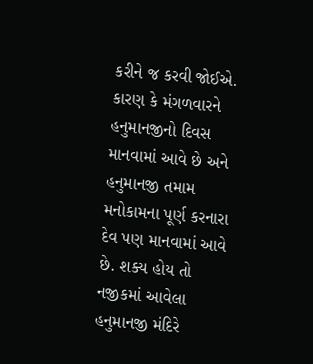કરીને જ કરવી જોઈએ. કારણ કે મંગળવારને હનુમાનજીનો દિવસ માનવામાં આવે છે અને હનુમાનજી તમામ મનોકામના પૂર્ણ કરનારા દેવ પણ માનવામાં આવે છે. શક્ય હોય તો નજીકમાં આવેલા હનુમાનજી મંદિરે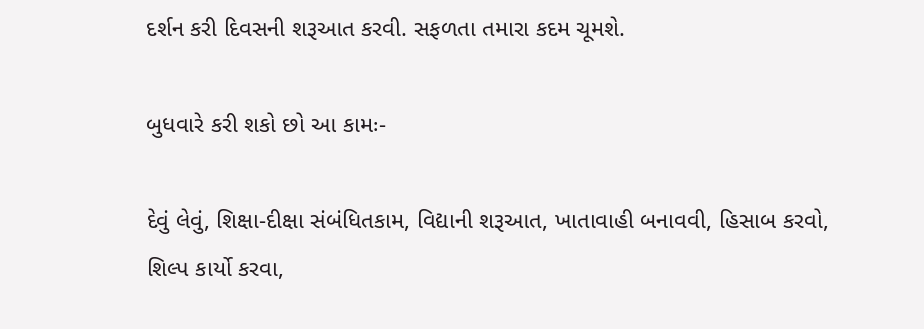દર્શન કરી દિવસની શરૂઆત કરવી. સફળતા તમારા કદમ ચૂમશે.

બુધવારે કરી શકો છો આ કામઃ-

દેવું લેવું, શિક્ષા-દીક્ષા સંબંધિતકામ, વિદ્યાની શરૂઆત, ખાતાવાહી બનાવવી, હિસાબ કરવો, શિલ્પ કાર્યો કરવા,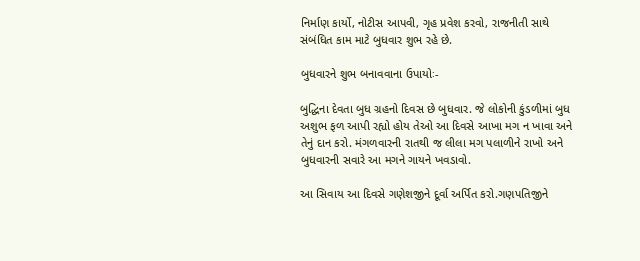નિર્માણ કાર્યો, નોટીસ આપવી, ગૃહ પ્રવેશ કરવો, રાજનીતી સાથે સંબંધિત કામ માટે બુધવાર શુભ રહે છે.

બુધવારને શુભ બનાવવાના ઉપાયોઃ-

બુદ્ધિના દેવતા બુધ ગ્રહનો દિવસ છે બુધવાર. જે લોકોની કુંડળીમાં બુધ અશુભ ફળ આપી રહ્યો હોય તેઓ આ દિવસે આખા મગ ન ખાવા અને તેનું દાન કરો. મંગળવારની રાતથી જ લીલા મગ પલાળીને રાખો અને બુધવારની સવારે આ મગને ગાયને ખવડાવો.

આ સિવાય આ દિવસે ગણેશજીને દૂર્વા અર્પિત કરો.ગણપતિજીને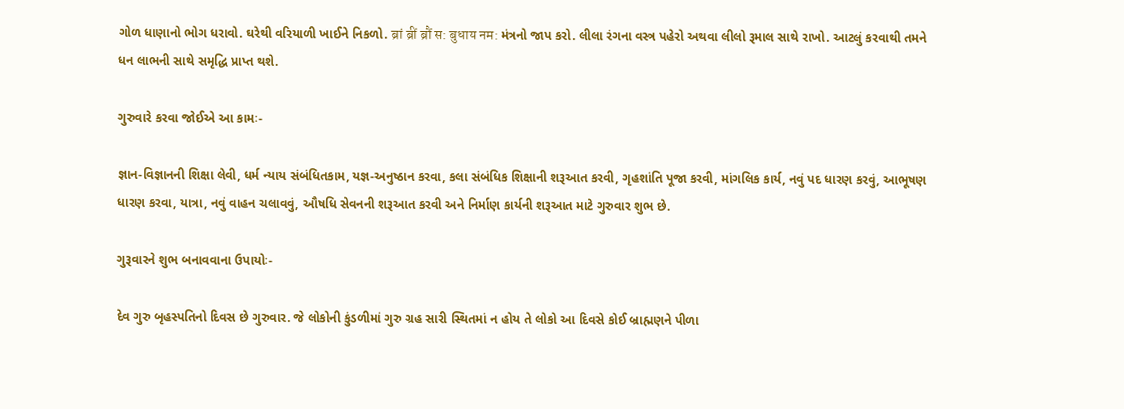ગોળ ધાણાનો ભોગ ધરાવો. ઘરેથી વરિયાળી ખાઈને નિકળો. ब्रां ब्रीं ब्रौं स: बुधाय नम: મંત્રનો જાપ કરો. લીલા રંગના વસ્ત્ર પહેરો અથવા લીલો રૂમાલ સાથે રાખો. આટલું કરવાથી તમને ધન લાભની સાથે સમૃદ્ધિ પ્રાપ્ત થશે.

ગુરુવારે કરવા જોઈએ આ કામઃ-

જ્ઞાન-વિજ્ઞાનની શિક્ષા લેવી, ધર્મ ન્યાય સંબંધિતકામ, યજ્ઞ-અનુષ્ઠાન કરવા, કલા સંબંધિક શિક્ષાની શરૂઆત કરવી, ગૃહશાંતિ પૂજા કરવી, માંગલિક કાર્ય, નવું પદ ધારણ કરવું, આભૂષણ ધારણ કરવા, યાત્રા, નવું વાહન ચલાવવું, ઔષધિ સેવનની શરૂઆત કરવી અને નિર્માણ કાર્યની શરૂઆત માટે ગુરુવાર શુભ છે.

ગુરૂવારને શુભ બનાવવાના ઉપાયોઃ-

દેવ ગુરુ બૃહસ્પતિનો દિવસ છે ગુરુવાર. જે લોકોની કુંડળીમાં ગુરુ ગ્રહ સારી સ્થિતમાં ન હોય તે લોકો આ દિવસે કોઈ બ્રાહ્મણને પીળા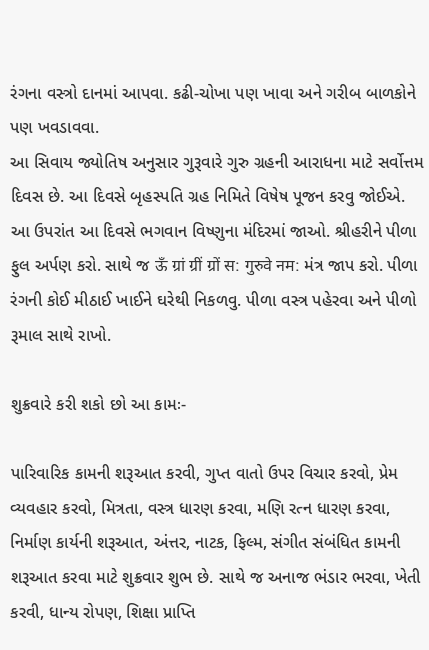રંગના વસ્ત્રો દાનમાં આપવા. કઢી-ચોખા પણ ખાવા અને ગરીબ બાળકોને પણ ખવડાવવા.
આ સિવાય જ્યોતિષ અનુસાર ગુરૂવારે ગુરુ ગ્રહની આરાધના માટે સર્વોત્તમ દિવસ છે. આ દિવસે બૃહસ્પતિ ગ્રહ નિમિતે વિષેષ પૂજન કરવુ જોઈએ. આ ઉપરાંત આ દિવસે ભગવાન વિષ્ણુના મંદિરમાં જાઓ. શ્રીહરીને પીળા ફુલ અર્પણ કરો. સાથે જ ऊँ ग्रां ग्रीं ग्रों स: गुरुवे नम: મંત્ર જાપ કરો. પીળા રંગની કોઈ મીઠાઈ ખાઈને ઘરેથી નિકળવુ. પીળા વસ્ત્ર પહેરવા અને પીળો રૂમાલ સાથે રાખો.

શુક્રવારે કરી શકો છો આ કામઃ-

પારિવારિક કામની શરૂઆત કરવી, ગુપ્ત વાતો ઉપર વિચાર કરવો, પ્રેમ વ્યવહાર કરવો, મિત્રતા, વસ્ત્ર ધારણ કરવા, મણિ રત્ન ધારણ કરવા, નિર્માણ કાર્યની શરૂઆત, અંત્તર, નાટક, ફિલ્મ, સંગીત સંબંધિત કામની શરૂઆત કરવા માટે શુક્રવાર શુભ છે. સાથે જ અનાજ ભંડાર ભરવા, ખેતી કરવી, ધાન્ય રોપણ, શિક્ષા પ્રાપ્તિ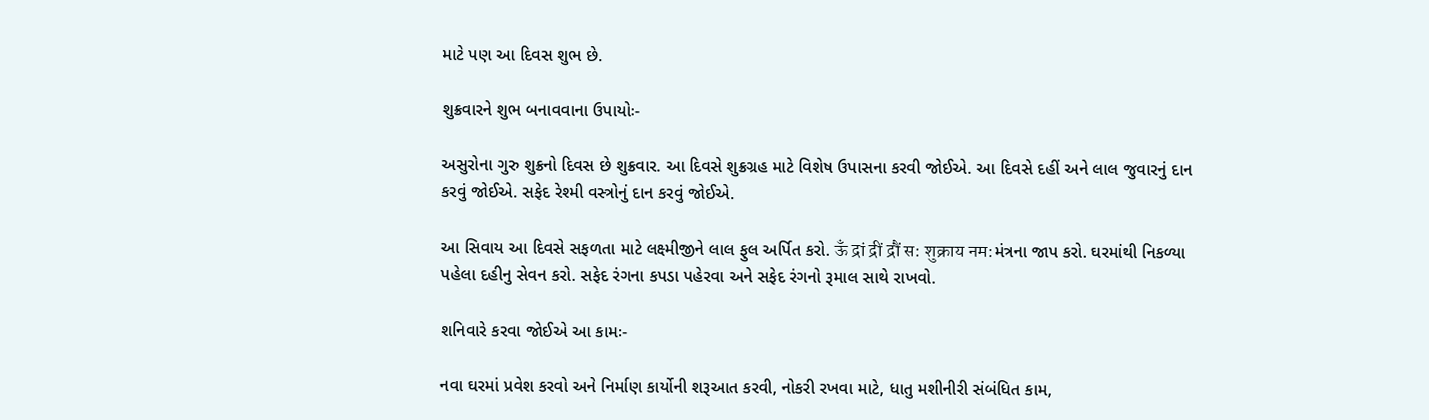માટે પણ આ દિવસ શુભ છે.

શુક્રવારને શુભ બનાવવાના ઉપાયોઃ-

અસુરોના ગુરુ શુક્રનો દિવસ છે શુક્રવાર. આ દિવસે શુક્રગ્રહ માટે વિશેષ ઉપાસના કરવી જોઈએ. આ દિવસે દહીં અને લાલ જુવારનું દાન કરવું જોઈએ. સફેદ રેશ્મી વસ્ત્રોનું દાન કરવું જોઈએ.

આ સિવાય આ દિવસે સફળતા માટે લક્ષ્મીજીને લાલ ફુલ અર્પિત કરો. ऊँ द्रां द्रीं द्रौं स: शुक्राय नम:મંત્રના જાપ કરો. ઘરમાંથી નિકળ્યા પહેલા દહીનુ સેવન કરો. સફેદ રંગના કપડા પહેરવા અને સફેદ રંગનો રૂમાલ સાથે રાખવો.

શનિવારે કરવા જોઈએ આ કામઃ-

નવા ઘરમાં પ્રવેશ કરવો અને નિર્માણ કાર્યોની શરૂઆત કરવી, નોકરી રખવા માટે, ધાતુ મશીનીરી સંબંધિત કામ,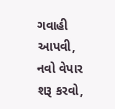ગવાહી આપવી, નવો વેપાર શરૂ કરવો,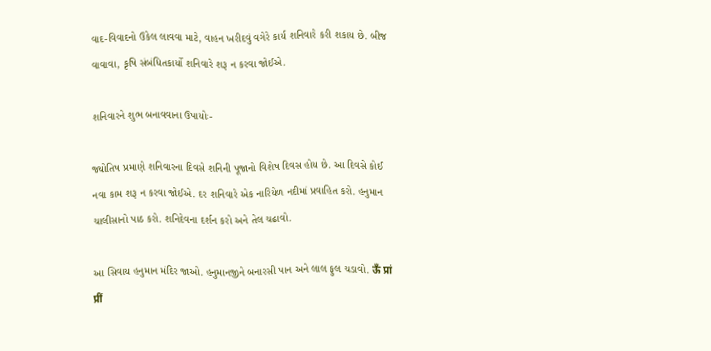વાદ-વિવાદનો ઉકેલ લાવવા માટે, વાહન ખરીદવું વગેરે કાર્ય શનિવારે કરી શકાય છે. બીજ વાવાવા, કૃષિ સંબંધિતકાર્યો શનિવારે શરૂ ન કરવા જોઈએ.

શનિવારને શુભ બનાવવાના ઉપાયોઃ-

જ્યોતિષ પ્રમાણે શનિવારના દિવસે શનિની પૂજાનો વિશેષ દિવસ હોય છે. આ દિવસે કોઈ નવા કામ શરૂ ન કરવા જોઈએ. દર શનિવારે એક નારિયેળ નદીમાં પ્રવાહિત કરો. હનુમાન ચાલીસાનો પાઠ કરો. શનિદેવના દર્શન કરો અને તેલ ચઢાવો.

આ સિવાય હનુમાન મંદિર જાઓ. હનુમાનજીને બનારસી પાન અને લાલ ફુલ ચડાવો. ऊँ प्रां प्रीं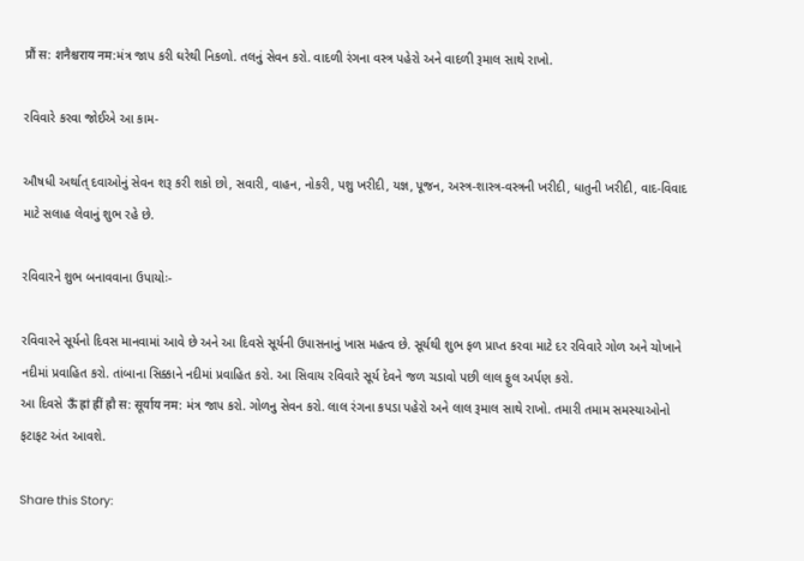प्रौं स: शनैश्चराय नम:મંત્ર જાપ કરી ઘરેથી નિકળો. તલનું સેવન કરો. વાદળી રંગના વસ્ત્ર પહેરો અને વાદળી રૂમાલ સાથે રાખો.

રવિવારે કરવા જોઈએ આ કામ-

ઔષધી અર્થાત્ દવાઓનું સેવન શરૂ કરી શકો છો, સવારી, વાહન, નોકરી, પશુ ખરીદી, યજ્ઞ, પૂજન, અસ્ત્ર-શાસ્ત્ર-વસ્ત્રની ખરીદી, ધાતુની ખરીદી, વાદ-વિવાદ માટે સલાહ લેવાનું શુભ રહે છે.

રવિવારને શુભ બનાવવાના ઉપાયોઃ-

રવિવારને સૂર્યનો દિવસ માનવામાં આવે છે અને આ દિવસે સૂર્યની ઉપાસનાનું ખાસ મહત્વ છે. સૂર્યથી શુભ ફળ પ્રાપ્ત કરવા માટે દર રવિવારે ગોળ અને ચોખાને નદીમાં પ્રવાહિત કરો. તાંબાના સિક્કાને નદીમાં પ્રવાહિત કરો. આ સિવાય રવિવારે સૂર્ય દેવને જળ ચડાવો પછી લાલ ફુલ અર્પણ કરો.
આ દિવસે ऊँ ह्रां ह्रीं ह्रौ स: सूर्याय नम: મંત્ર જાપ કરો. ગોળનુ સેવન કરો. લાલ રંગના કપડા પહેરો અને લાલ રૂમાલ સાથે રાખો. તમારી તમામ સમસ્યાઓનો ફટાફટ અંત આવશે.

Share this Story: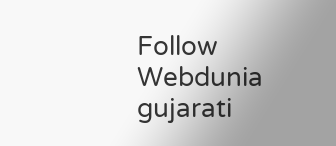Follow Webdunia gujarati